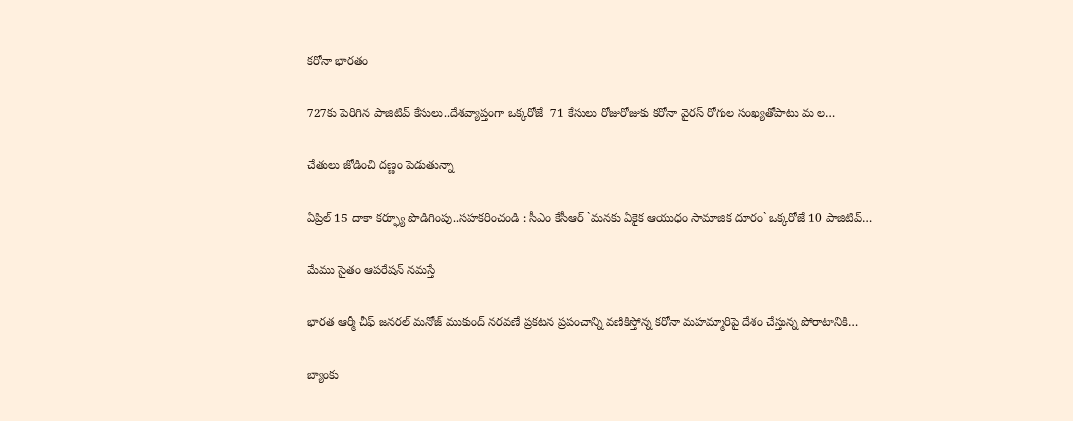కరోనా భారతం

727కు పెరిగిన పాజిటివ్‌ కేసులు..దేశవ్యాప్తంగా ఒక్కరోజే  71 కేసులు రోజురోజుకు కరోనా వైరస్‌ రోగుల సంఖ్యతోపాటు మ ల…

చేతులు జోడించి దణ్ణం పెడుతున్నా

ఏప్రిల్‌ 15 దాకా కర్ఫ్యూ పొడిగింపు..సహకరించండి : సీఎం కేసీఆర్‌ `మనకు ఏకైక ఆయుధం సామాజిక దూరం` ఒక్కరోజే 10 పాజిటివ్‌…

మేము సైతం ఆపరేషన్‌ నమస్తే

భారత ఆర్మీ చీఫ్‌ జనరల్‌ మనోజ్‌ ముకుంద్‌ నరవణే ప్రకటన ప్రపంచాన్ని వణికిస్తోన్న కరోనా మహమ్మారిపై దేశం చేస్తున్న పోరాటానికి…

బ్యాంకు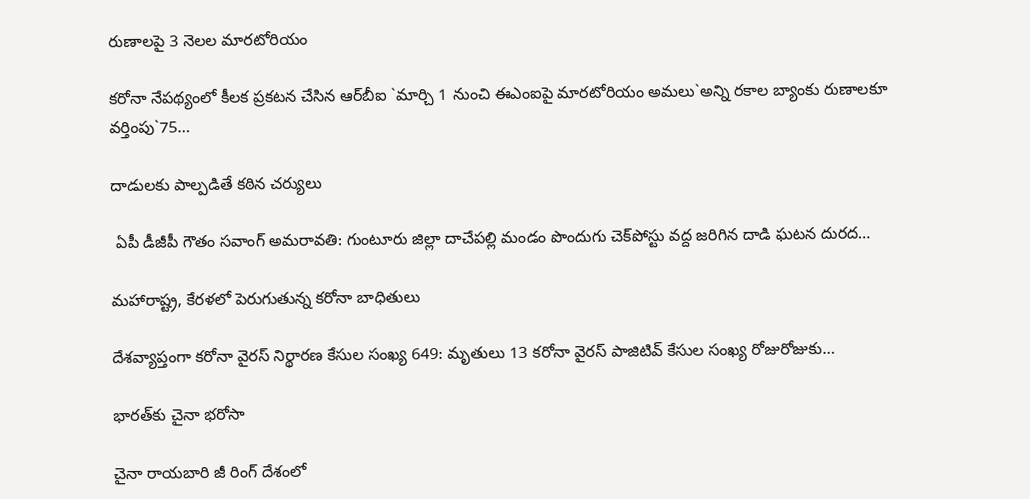రుణాలపై 3 నెలల మారటోరియం

కరోనా నేపథ్యంలో కీలక ప్రకటన చేసిన ఆర్‌బీఐ `మార్చి 1 నుంచి ఈఎంఐపై మారటోరియం అమలు`అన్ని రకాల బ్యాంకు రుణాలకూ వర్తింపు`75…

దాడులకు పాల్పడితే కఠిన చర్యులు

 ఏపీ డీజీపీ గౌతం సవాంగ్‌ అమరావతి: గుంటూరు జిల్లా దాచేపల్లి మండం పొందుగు చెక్‌పోస్టు వద్ద జరిగిన దాడి ఘటన దురద…

మహారాష్ట్ర, కేరళలో పెరుగుతున్న కరోనా బాధితులు

దేశవ్యాప్తంగా కరోనా వైరస్‌ నిర్థారణ కేసుల సంఖ్య 649: మృతులు 13 కరోనా వైరస్‌ పాజిటివ్‌ కేసుల సంఖ్య రోజురోజుకు…

భారత్‌కు చైనా భరోసా

చైనా రాయబారి జీ రింగ్‌ దేశంలో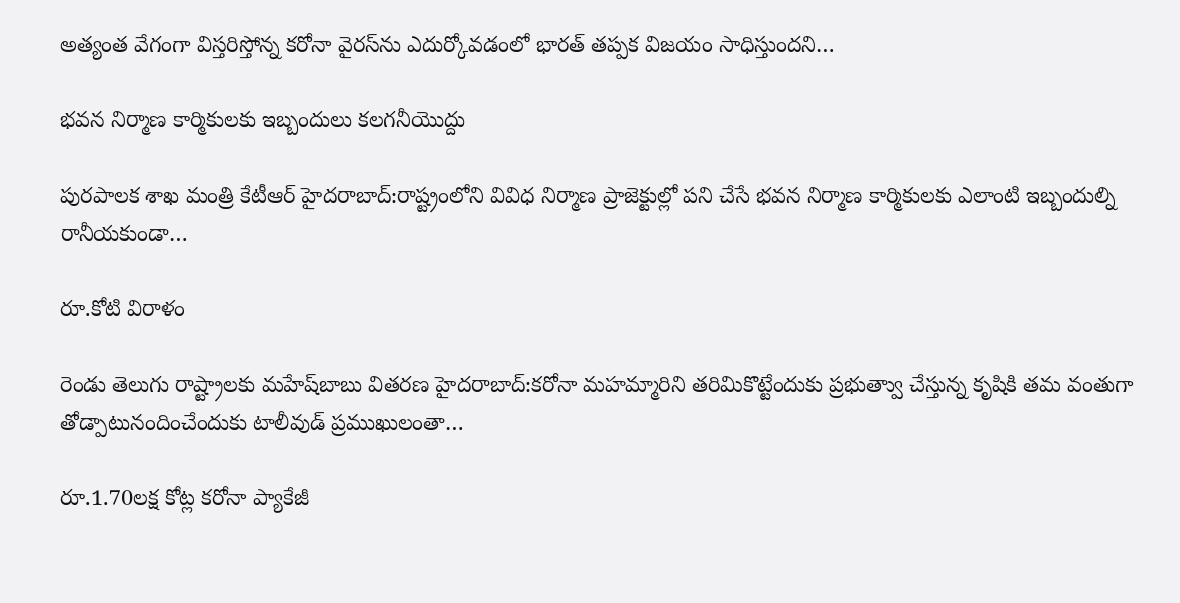అత్యంత వేగంగా విస్తరిస్తోన్న కరోనా వైరస్‌ను ఎదుర్కోవడంలో భారత్‌ తప్పక విజయం సాధిస్తుందని…

భవన నిర్మాణ కార్మికులకు ఇబ్బందులు కలగనీయొద్దు

పురపాలక శాఖ మంత్రి కేటీఆర్‌ హైదరాబాద్‌:రాష్ట్రంలోని వివిధ నిర్మాణ ప్రాజెక్టుల్లో పని చేసే భవన నిర్మాణ కార్మికులకు ఎలాంటి ఇబ్బందుల్ని రానీయకుండా…

రూ.కోటి విరాళం

రెండు తెలుగు రాష్ట్రాలకు మహేష్‌బాబు వితరణ హైదరాబాద్‌:కరోనా మహమ్మారిని తరిమికొట్టేందుకు ప్రభుత్వాు చేస్తున్న కృషికి తమ వంతుగా తోడ్పాటునందించేందుకు టాలీవుడ్‌ ప్రముఖులంతా…

రూ.1.70లక్ష కోట్ల కరోనా ప్యాకేజీ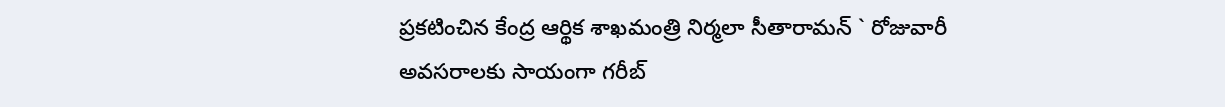ప్రకటించిన కేంద్ర ఆర్థిక శాఖమంత్రి నిర్మలా సీతారామన్‌ ` రోజువారీ అవసరాలకు సాయంగా గరీబ్‌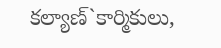కల్యాణ్‌`కార్మికులు,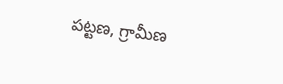పట్టణ, గ్రామీణ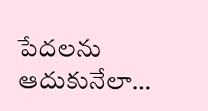పేదలను ఆదుకునేలా…